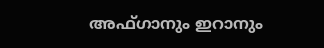അഫ്ഗാനും ഇറാനും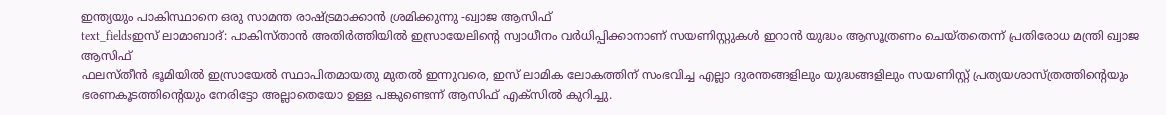ഇന്ത്യയും പാകിസ്ഥാനെ ഒരു സാമന്ത രാഷ്ട്രമാക്കാൻ ശ്രമിക്കുന്നു -ഖ്വാജ ആസിഫ്
text_fieldsഇസ് ലാമാബാദ്: പാകിസ്താൻ അതിർത്തിയിൽ ഇസ്രായേലിന്റെ സ്വാധീനം വർധിപ്പിക്കാനാണ് സയണിസ്റ്റുകൾ ഇറാൻ യുദ്ധം ആസൂത്രണം ചെയ്തതെന്ന് പ്രതിരോധ മന്ത്രി ഖ്വാജ ആസിഫ്
ഫലസ്തീൻ ഭൂമിയിൽ ഇസ്രായേൽ സ്ഥാപിതമായതു മുതൽ ഇന്നുവരെ, ഇസ് ലാമിക ലോകത്തിന് സംഭവിച്ച എല്ലാ ദുരന്തങ്ങളിലും യുദ്ധങ്ങളിലും സയണിസ്റ്റ് പ്രത്യയശാസ്ത്രത്തിന്റെയും ഭരണകൂടത്തിന്റെയും നേരിട്ടോ അല്ലാതെയോ ഉള്ള പങ്കുണ്ടെന്ന് ആസിഫ് എക്സിൽ കുറിച്ചു.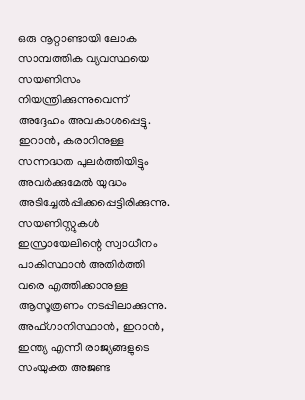ഒരു നൂറ്റാണ്ടായി ലോക സാമ്പത്തിക വ്യവസ്ഥയെ സയണിസം നിയന്ത്രിക്കുന്നുവെന്ന് അദ്ദേഹം അവകാശപ്പെട്ടു.
ഇറാൻ, കരാറിനുള്ള സന്നദ്ധത പുലർത്തിയിട്ടും അവർക്കുമേൽ യുദ്ധം അടിച്ചേൽപ്പിക്കപ്പെട്ടിരിക്കുന്നു. സയണിസ്റ്റുകൾ ഇസ്രായേലിന്റെ സ്വാധീനം പാകിസ്ഥാൻ അതിർത്തി വരെ എത്തിക്കാനുള്ള ആസൂത്രണം നടപ്പിലാക്കുന്നു.
അഫ്ഗാനിസ്ഥാൻ, ഇറാൻ, ഇന്ത്യ എന്നീ രാജ്യങ്ങളുടെ സംയുക്ത അജണ്ട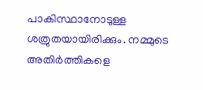പാകിസ്ഥാനോടുള്ള ശത്രുതയായിരിക്കും. നമ്മുടെ അതിർത്തികളെ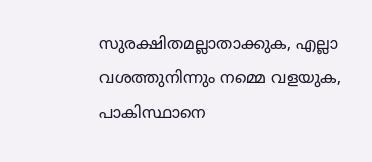സുരക്ഷിതമല്ലാതാക്കുക, എല്ലാ വശത്തുനിന്നും നമ്മെ വളയുക, പാകിസ്ഥാനെ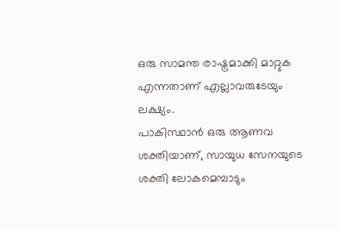ഒരു സാമന്ത രാഷ്ട്രമാക്കി മാറ്റുക എന്നതാണ് എല്ലാവരുടേയും ലക്ഷ്യം.
പാകിസ്ഥാൻ ഒരു ആണവ ശക്തിയാണ്, സായുധ സേനയുടെ ശക്തി ലോകമെമ്പാടും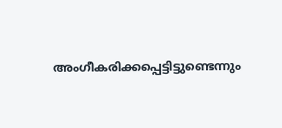അംഗീകരിക്കപ്പെട്ടിട്ടുണ്ടെന്നും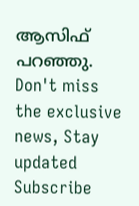ആസിഫ് പറഞ്ഞു.
Don't miss the exclusive news, Stay updated
Subscribe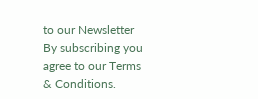to our Newsletter
By subscribing you agree to our Terms & Conditions.